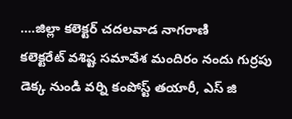….జిల్లా కలెక్టర్ చదలవాడ నాగరాణి
కలెక్టరేట్ వశిష్ట సమావేశ మందిరం నందు గుర్రపు డెక్క నుండి వర్ని కంపోస్ట్ తయారీ, ఎస్ జి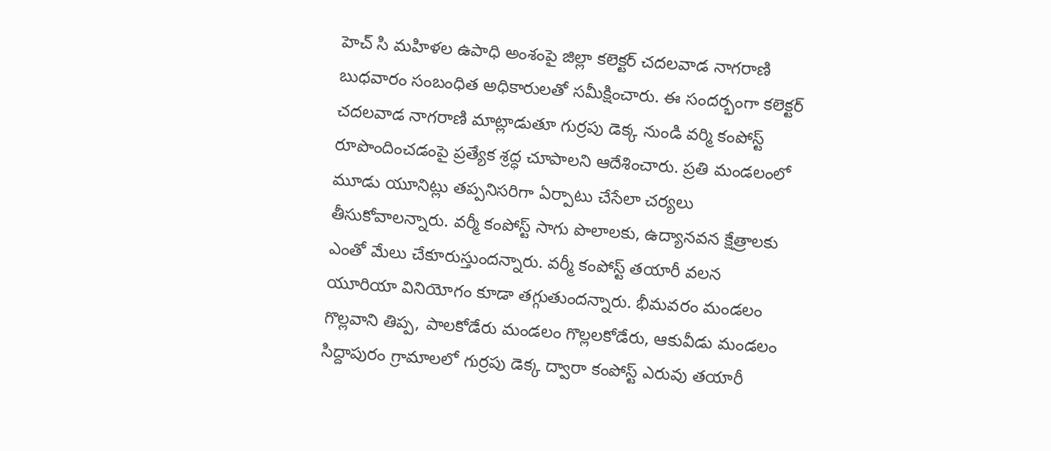హెచ్ సి మహిళల ఉపాధి అంశంపై జిల్లా కలెక్టర్ చదలవాడ నాగరాణి బుధవారం సంబంధిత అధికారులతో సమీక్షించారు. ఈ సందర్భంగా కలెక్టర్ చదలవాడ నాగరాణి మాట్లాడుతూ గుర్రపు డెక్క నుండి వర్మి కంపోస్ట్ రూపొందించడంపై ప్రత్యేక శ్రద్ధ చూపాలని ఆదేశించారు. ప్రతి మండలంలో మూడు యూనిట్లు తప్పనిసరిగా ఏర్పాటు చేసేలా చర్యలు తీసుకోవాలన్నారు. వర్మీ కంపోస్ట్ సాగు పొలాలకు, ఉద్యానవన క్షేత్రాలకు ఎంతో మేలు చేకూరుస్తుందన్నారు. వర్మీ కంపోస్ట్ తయారీ వలన యూరియా వినియోగం కూడా తగ్గుతుందన్నారు. భీమవరం మండలం గొల్లవాని తిప్ప, పాలకోడేరు మండలం గొల్లలకోడేరు, ఆకువీడు మండలం సిద్దాపురం గ్రామాలలో గుర్రపు డెక్క ద్వారా కంపోస్ట్ ఎరువు తయారీ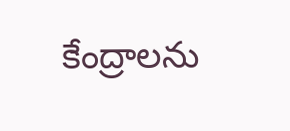కేంద్రాలను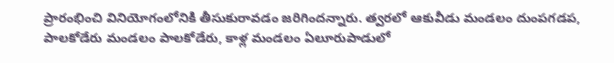ప్రారంభించి వినియోగంలోనికి తీసుకురావడం జరిగిందన్నారు. త్వరలో ఆకువీడు మండలం దుంపగడప, పాలకోడేరు మండలం పాలకోడేరు, కాళ్ల మండలం ఏలూరుపాడులో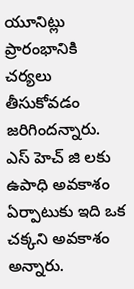యూనిట్లు ప్రారంభానికి చర్యలు తీసుకోవడం జరిగిందన్నారు. ఎస్ హెచ్ జి లకు ఉపాధి అవకాశం ఏర్పాటుకు ఇది ఒక చక్కని అవకాశం అన్నారు.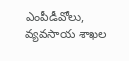ఎంపీడీవోలు, వ్యవసాయ శాఖల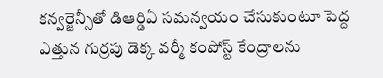కన్వర్జెన్సీతో డిఆర్డిఏ సమన్వయం చేసుకుంటూ పెద్ద ఎత్తున గుర్రపు డెక్క వర్మీ కంపోస్ట్ కేంద్రాలను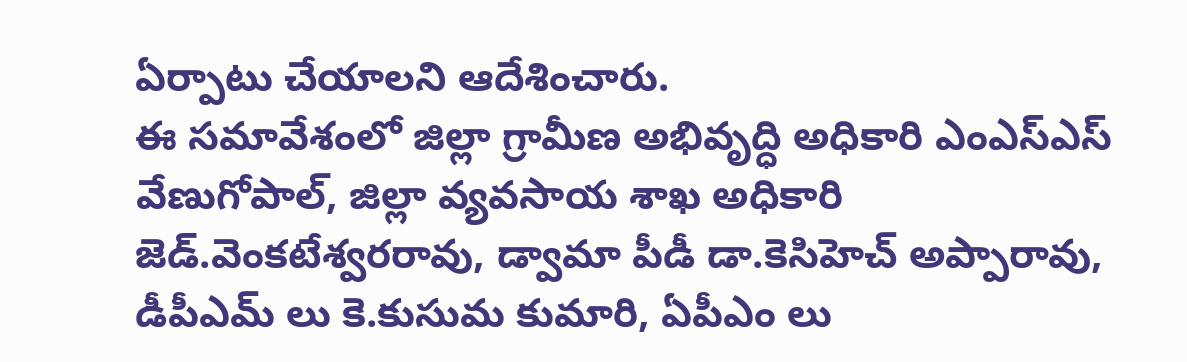ఏర్పాటు చేయాలని ఆదేశించారు.
ఈ సమావేశంలో జిల్లా గ్రామీణ అభివృద్ధి అధికారి ఎంఎస్ఎస్ వేణుగోపాల్, జిల్లా వ్యవసాయ శాఖ అధికారి జెడ్.వెంకటేశ్వరరావు, డ్వామా పీడీ డా.కెసిహెచ్ అప్పారావు, డీపీఎమ్ లు కె.కుసుమ కుమారి, ఏపీఎం లు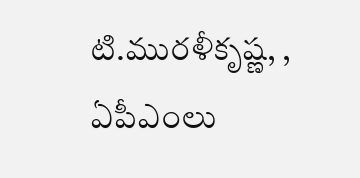టి.మురళీకృష్ణ, , ఏపీఎంలు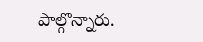పాల్గొన్నారు.